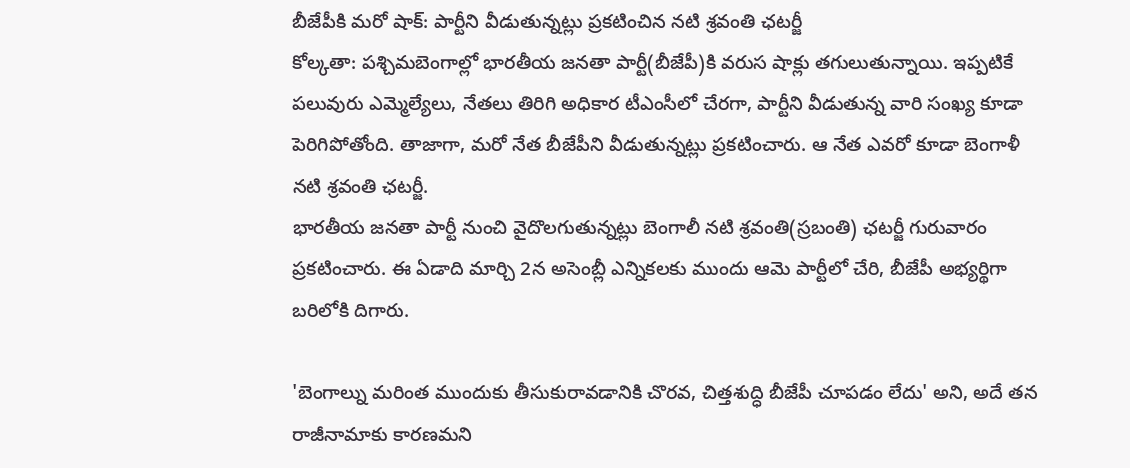బీజేపీకి మరో షాక్: పార్టీని వీడుతున్నట్లు ప్రకటించిన నటి శ్రవంతి ఛటర్జీ
కోల్కతా: పశ్చిమబెంగాల్లో భారతీయ జనతా పార్టీ(బీజేపీ)కి వరుస షాక్లు తగులుతున్నాయి. ఇప్పటికే పలువురు ఎమ్మెల్యేలు, నేతలు తిరిగి అధికార టీఎంసీలో చేరగా, పార్టీని వీడుతున్న వారి సంఖ్య కూడా పెరిగిపోతోంది. తాజాగా, మరో నేత బీజేపీని వీడుతున్నట్లు ప్రకటించారు. ఆ నేత ఎవరో కూడా బెంగాళీ నటి శ్రవంతి ఛటర్జీ.
భారతీయ జనతా పార్టీ నుంచి వైదొలగుతున్నట్లు బెంగాలీ నటి శ్రవంతి(స్రబంతి) ఛటర్జీ గురువారం ప్రకటించారు. ఈ ఏడాది మార్చి 2న అసెంబ్లీ ఎన్నికలకు ముందు ఆమె పార్టీలో చేరి, బీజేపీ అభ్యర్థిగా బరిలోకి దిగారు.

'బెంగాల్ను మరింత ముందుకు తీసుకురావడానికి చొరవ, చిత్తశుద్ధి బీజేపీ చూపడం లేదు' అని, అదే తన రాజీనామాకు కారణమని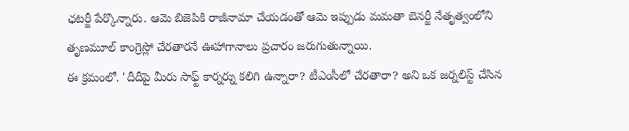ఛటర్జీ పేర్కొన్నారు. ఆమె బిజెపికి రాజీనామా చేయడంతో ఆమె ఇప్పుడు మమతా బెనర్జీ నేతృత్వంలోని తృణమూల్ కాంగ్రెస్లో చేరతారనే ఊహాగానాలు ప్రచారం జరుగుతున్నాయి.
ఈ క్రమంలో. 'దీదీపై మీరు సాఫ్ట్ కార్నర్ను కలిగి ఉన్నారా? టీఎంసీలో చేరతారా? అని ఒక జర్నలిస్ట్ చేసిన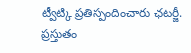ట్వీట్కి ప్రతిస్పందించారు ఛటర్జీ. ప్రస్తుతం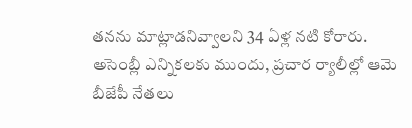తనను మాట్లాడనివ్వాలని 34 ఏళ్ల నటి కోరారు.
అసెంబ్లీ ఎన్నికలకు ముందు, ప్రచార ర్యాలీల్లో ఆమె బీజేపీ నేతలు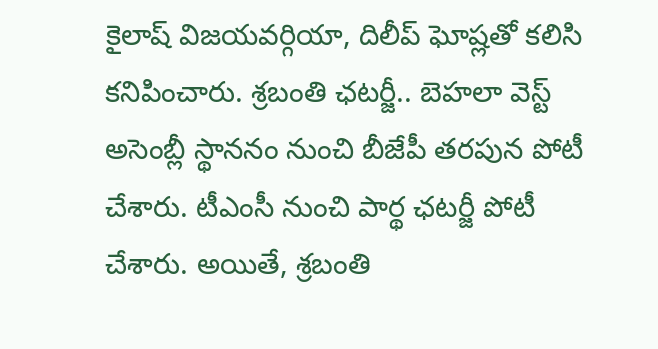కైలాష్ విజయవర్గియా, దిలీప్ ఘోష్లతో కలిసి కనిపించారు. శ్రబంతి ఛటర్జీ.. బెహలా వెస్ట్ అసెంబ్లీ స్థాననం నుంచి బీజేపీ తరపున పోటీ చేశారు. టీఎంసీ నుంచి పార్థ ఛటర్జీ పోటీ చేశారు. అయితే, శ్రబంతి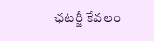ఛటర్జీ కేవలం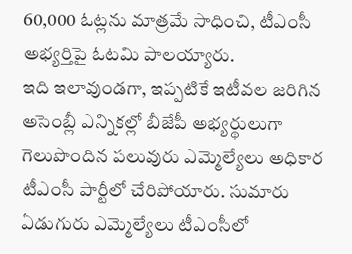60,000 ఓట్లను మాత్రమే సాధించి, టీఎంసీ అభ్యర్తిపై ఓటమి పాలయ్యారు.
ఇది ఇలావుండగా, ఇప్పటికే ఇటీవల జరిగిన అసెంబ్లీ ఎన్నికల్లో బీజేపీ అభ్యర్థులుగా గెలుపొందిన పలువురు ఎమ్మెల్యేలు అధికార టీఎంసీ పార్టీలో చేరిపోయారు. సుమారు ఏడుగురు ఎమ్మెల్యేలు టీఎంసీలో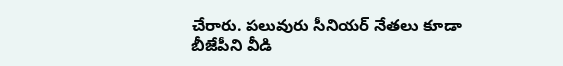చేరారు. పలువురు సీనియర్ నేతలు కూడా బీజేపీని వీడి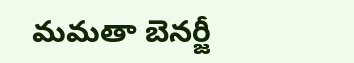మమతా బెనర్జీ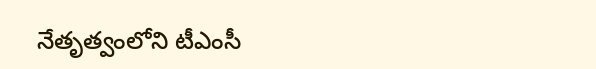నేతృత్వంలోని టీఎంసీ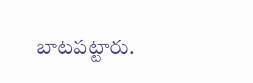బాటపట్టారు.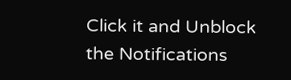Click it and Unblock the Notifications